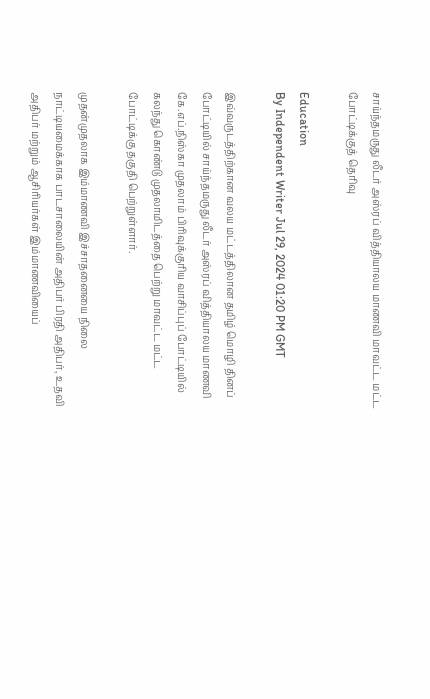சாய்ந்தமருது லீடர் அஸ்ரப் வித்தியாலய மாணவி மாவட்ட மட்ட போட்டிக்குத் தெரிவு

Education
By Independent Writer Jul 29, 2024 01:20 PM GMT

இவ்வருடத்திற்கான வலய மட்டத்திலான தமிழ் மொழி தினப் போட்டியில் சாய்ந்தமருது லீடர் அஸ்ரப் வித்தியாலய மாணவி கே.எப்.நிஸ்கா முதலாம் பிரிவுக்குரிய வாசிப்புப் போட்டியில் கலந்து கொண்டு முதலாமிடத்தை பெற்று மாவட்ட மட்ட போட்டிக்கு தகுதி பெற்றுள்ளார்.

முதன்முதலாக இம்மாணவி இச்சாதனையை நிலை நாட்டியமைக்காக பாடசாலையின் அதிபர் பிரதி அதிபர், உதவி அதிபர் மற்றும் ஆசிரியர்கள் இம்மாணவியைப்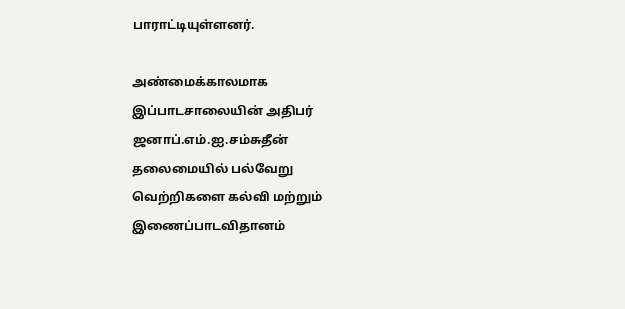பாராட்டியுள்ளனர்.

அண்மைக்காலமாக இப்பாடசாலையின் அதிபர் ஜனாப்.எம்.ஐ.சம்சுதீன் தலைமையில் பல்வேறு வெற்றிகளை கல்வி மற்றும் இணைப்பாடவிதானம்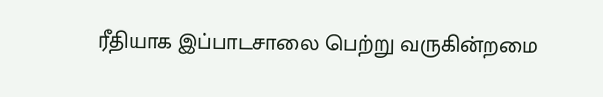ரீதியாக இப்பாடசாலை பெற்று வருகின்றமை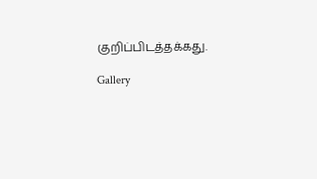குறிப்பிடத்தக்கது.

Gallery